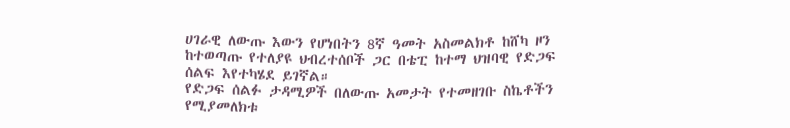ሀገራዊ ለውጡ እውን የሆነበትን 8ኛ ዓመት አስመልክቶ ከሸካ ዞን ከተወጣጡ የተለያዩ ህብረተሰቦች ጋር በቴፒ ከተማ ህዝባዊ የድጋፍ ሰልፍ እየተካሄደ ይገኛል።
የድጋፍ ሰልፉ ታዳሚዎች በለውጡ አመታት የተመዘገቡ ስኬቶችን የሚያመለክቱ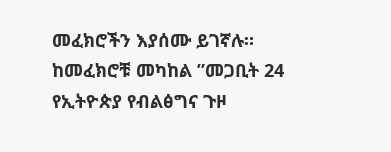መፈክሮችን እያሰሙ ይገኛሉ።
ከመፈክሮቹ መካከል ”መጋቢት 24 የኢትዮጵያ የብልፅግና ጉዞ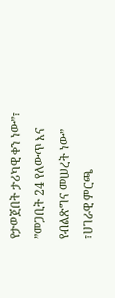የታወጀበት ታሪካዊ ቀን ነው”፣ ”መጋቢት 24 የለውጥ እና የብልጽግና መሠረት ነው” ፣ሀገራዊ ምርጫ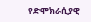የድሞክራሲያዊ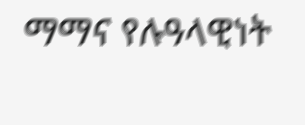ማማና የሉዓላዊነት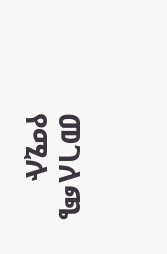መገለጫ የሚሉ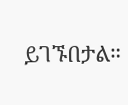ይገኙበታል።